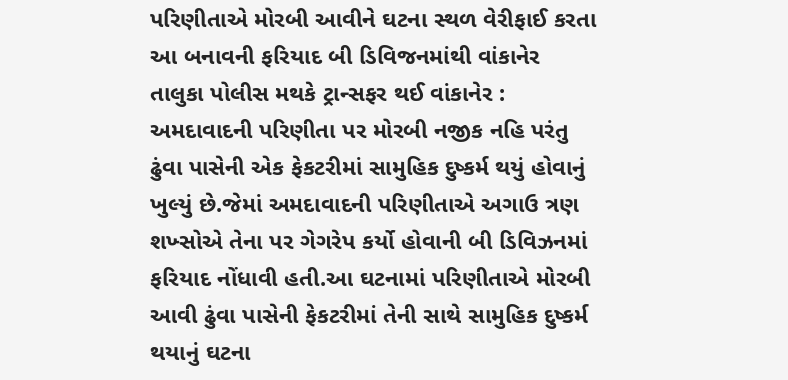પરિણીતાએ મોરબી આવીને ઘટના સ્થળ વેરીફાઈ કરતા આ બનાવની ફરિયાદ બી ડિવિજનમાંથી વાંકાનેર તાલુકા પોલીસ મથકે ટ્રાન્સફર થઈ વાંકાનેર : અમદાવાદની પરિણીતા પર મોરબી નજીક નહિ પરંતુ ઢુંવા પાસેની એક ફેકટરીમાં સામુહિક દુષ્કર્મ થયું હોવાનું ખુલ્યું છે.જેમાં અમદાવાદની પરિણીતાએ અગાઉ ત્રણ શખ્સોએ તેના પર ગેગરેપ કર્યો હોવાની બી ડિવિઝનમાં ફરિયાદ નોંધાવી હતી.આ ઘટનામાં પરિણીતાએ મોરબી આવી ઢુંવા પાસેની ફેકટરીમાં તેની સાથે સામુહિક દુષ્કર્મ થયાનું ઘટના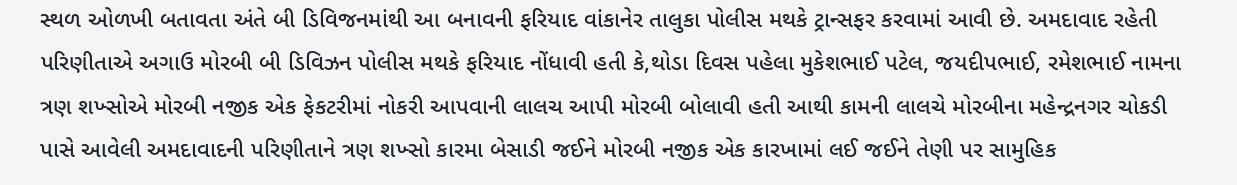સ્થળ ઓળખી બતાવતા અંતે બી ડિવિજનમાંથી આ બનાવની ફરિયાદ વાંકાનેર તાલુકા પોલીસ મથકે ટ્રાન્સફર કરવામાં આવી છે. અમદાવાદ રહેતી પરિણીતાએ અગાઉ મોરબી બી ડિવિઝન પોલીસ મથકે ફરિયાદ નોંધાવી હતી કે,થોડા દિવસ પહેલા મુકેશભાઈ પટેલ, જયદીપભાઈ, રમેશભાઈ નામના ત્રણ શખ્સોએ મોરબી નજીક એક ફેકટરીમાં નોકરી આપવાની લાલચ આપી મોરબી બોલાવી હતી આથી કામની લાલચે મોરબીના મહેન્દ્રનગર ચોકડી પાસે આવેલી અમદાવાદની પરિણીતાને ત્રણ શખ્સો કારમા બેસાડી જઈને મોરબી નજીક એક કારખામાં લઈ જઈને તેણી પર સામુહિક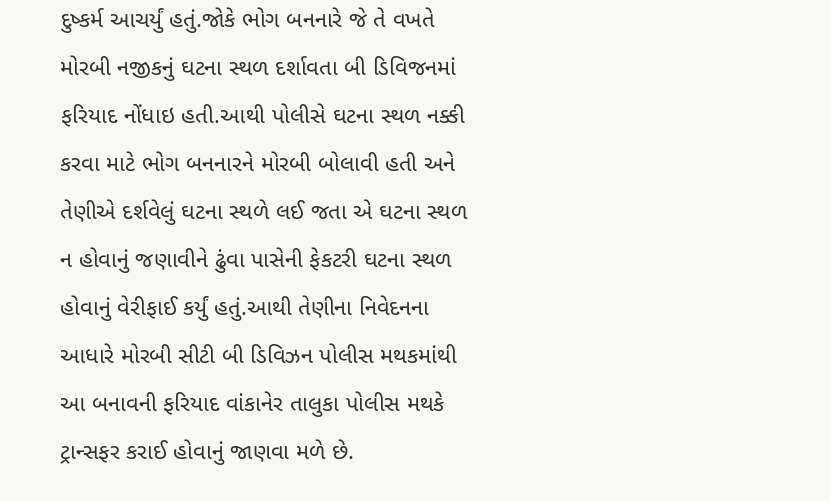દુષ્કર્મ આચર્યું હતું.જોકે ભોગ બનનારે જે તે વખતે મોરબી નજીકનું ઘટના સ્થળ દર્શાવતા બી ડિવિજનમાં ફરિયાદ નોંધાઇ હતી.આથી પોલીસે ઘટના સ્થળ નક્કી કરવા માટે ભોગ બનનારને મોરબી બોલાવી હતી અને તેણીએ દર્શવેલું ઘટના સ્થળે લઈ જતા એ ઘટના સ્થળ ન હોવાનું જણાવીને ઢુંવા પાસેની ફેકટરી ઘટના સ્થળ હોવાનું વેરીફાઈ કર્યું હતું.આથી તેણીના નિવેદનના આધારે મોરબી સીટી બી ડિવિઝન પોલીસ મથકમાંથી આ બનાવની ફરિયાદ વાંકાનેર તાલુકા પોલીસ મથકે ટ્રાન્સફર કરાઈ હોવાનું જાણવા મળે છે.